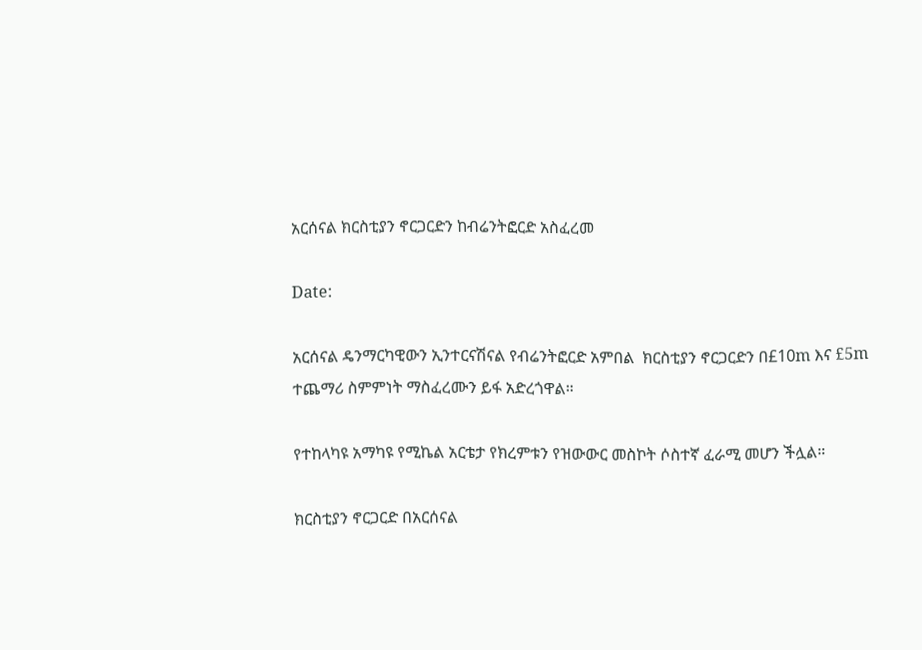አርሰናል ክርስቲያን ኖርጋርድን ከብሬንትፎርድ አስፈረመ

Date:

አርሰናል ዴንማርካዊውን ኢንተርናሽናል የብሬንትፎርድ አምበል  ክርስቲያን ኖርጋርድን በ£10m እና £5m ተጨማሪ ስምምነት ማስፈረሙን ይፋ አድረጎዋል።

የተከላካዩ አማካዩ የሚኬል አርቴታ የክረምቱን የዝውውር መስኮት ሶስተኛ ፈራሚ መሆን ችሏል።

ክርስቲያን ኖርጋርድ በአርሰናል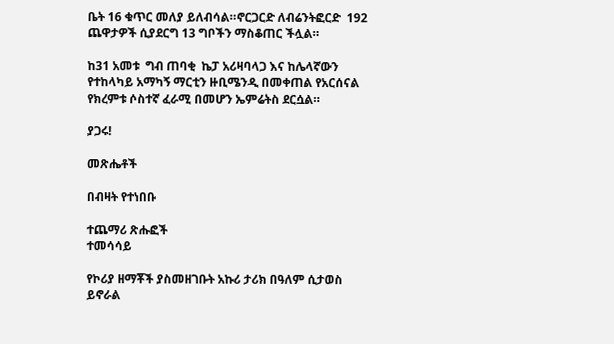ቤት 16 ቁጥር መለያ ይለብሳል።ኖርጋርድ ለብሬንትፎርድ  192 ጨዋታዎች ሲያደርግ 13 ግቦችን ማስቆጠር ችሏል።

ከ31 አመቱ  ግብ ጠባቂ  ኬፓ አሪዛባላጋ እና ከሌላኛውን የተከላካይ አማካኝ ማርቲን ዙቢሜንዲ በመቀጠል የአርሰናል የክረምቱ ሶስተኛ ፈራሚ በመሆን ኤምሬትስ ደርሷል።

ያጋሩ!

መጽሔቶች

በብዛት የተነበቡ

ተጨማሪ ጽሑፎች
ተመሳሳይ

የኮሪያ ዘማቾች ያስመዘገቡት አኩሪ ታሪክ በዓለም ሲታወስ ይኖራል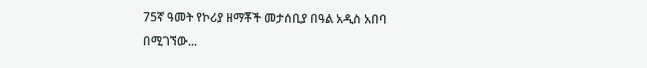75ኛ ዓመት የኮሪያ ዘማቾች መታሰቢያ በዓል አዲስ አበባ በሚገኘው...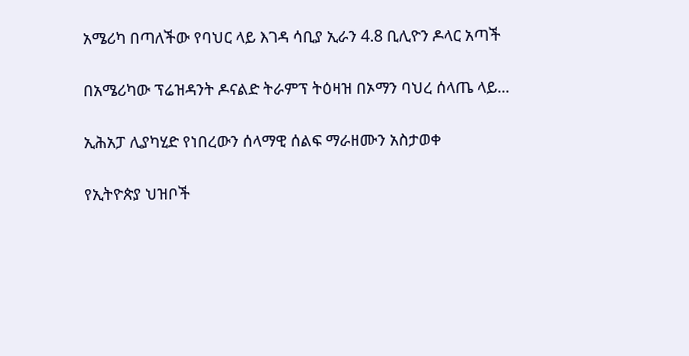አሜሪካ በጣለችው የባህር ላይ እገዳ ሳቢያ ኢራን 4.8 ቢሊዮን ዶላር አጣች

በአሜሪካው ፕሬዝዳንት ዶናልድ ትራምፕ ትዕዛዝ በኦማን ባህረ ሰላጤ ላይ...

ኢሕአፓ ሊያካሂድ የነበረውን ሰላማዊ ሰልፍ ማራዘሙን አስታወቀ

የኢትዮጵያ ህዝቦች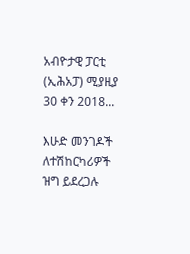አብዮታዊ ፓርቲ (ኢሕአፓ) ሚያዚያ 30 ቀን 2018...

እሁድ መንገዶች ለተሽከርካሪዎች ዝግ ይደረጋሉ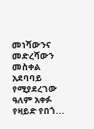መነሻውንና መድረሻውን መስቀል አደባባይ የሚያደረገው ዓለም አቀፉ የዛይድ የበጎ...